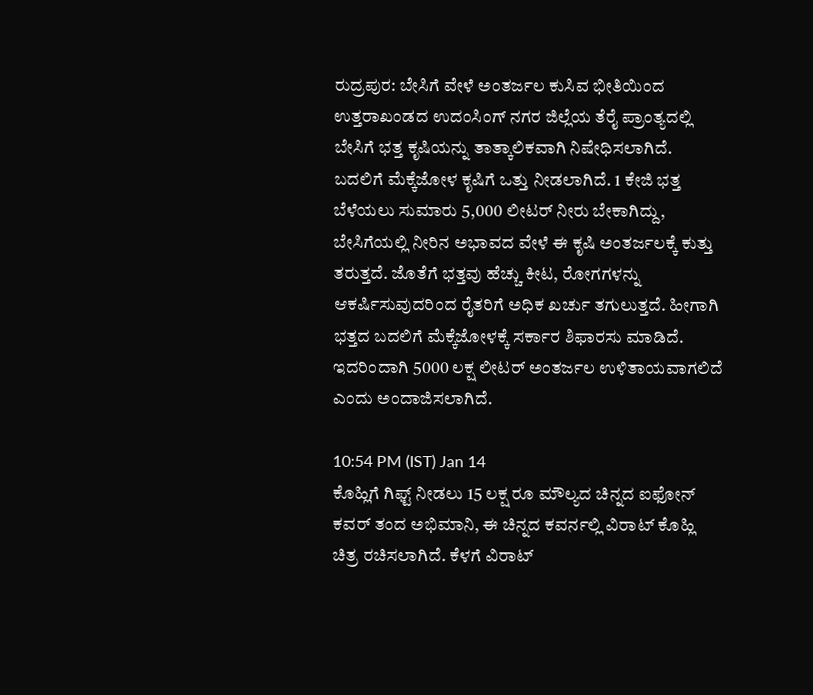ರುದ್ರಪುರ: ಬೇಸಿಗೆ ವೇಳೆ ಅಂತರ್ಜಲ ಕುಸಿವ ಭೀತಿಯಿಂದ ಉತ್ತರಾಖಂಡದ ಉದಂಸಿಂಗ್ ನಗರ ಜಿಲ್ಲೆಯ ತೆರೈ ಪ್ರಾಂತ್ಯದಲ್ಲಿ ಬೇಸಿಗೆ ಭತ್ತ ಕೃಷಿಯನ್ನು ತಾತ್ಕಾಲಿಕವಾಗಿ ನಿಷೇಧಿಸಲಾಗಿದೆ. ಬದಲಿಗೆ ಮೆಕ್ಕೆಜೋಳ ಕೃಷಿಗೆ ಒತ್ತು ನೀಡಲಾಗಿದೆ. 1 ಕೇಜಿ ಭತ್ತ ಬೆಳೆಯಲು ಸುಮಾರು 5,000 ಲೀಟರ್ ನೀರು ಬೇಕಾಗಿದ್ದು, ಬೇಸಿಗೆಯಲ್ಲಿ ನೀರಿನ ಅಭಾವದ ವೇಳೆ ಈ ಕೃಷಿ ಅಂತರ್ಜಲಕ್ಕೆ ಕುತ್ತು ತರುತ್ತದೆ. ಜೊತೆಗೆ ಭತ್ತವು ಹೆಚ್ಚು ಕೀಟ, ರೋಗಗಳನ್ನು ಆಕರ್ಷಿಸುವುದರಿಂದ ರೈತರಿಗೆ ಅಧಿಕ ಖರ್ಚು ತಗುಲುತ್ತದೆ. ಹೀಗಾಗಿ ಭತ್ತದ ಬದಲಿಗೆ ಮೆಕ್ಕೆಜೋಳಕ್ಕೆ ಸರ್ಕಾರ ಶಿಫಾರಸು ಮಾಡಿದೆ. ಇದರಿಂದಾಗಿ 5000 ಲಕ್ಷ ಲೀಟರ್ ಅಂತರ್ಜಲ ಉಳಿತಾಯವಾಗಲಿದೆ ಎಂದು ಅಂದಾಜಿಸಲಾಗಿದೆ.

10:54 PM (IST) Jan 14
ಕೊಹ್ಲಿಗೆ ಗಿಫ್ಟ್ ನೀಡಲು 15 ಲಕ್ಷ ರೂ ಮೌಲ್ಯದ ಚಿನ್ನದ ಐಫೋನ್ ಕವರ್ ತಂದ ಅಭಿಮಾನಿ, ಈ ಚಿನ್ನದ ಕವರ್ನಲ್ಲಿ ವಿರಾಟ್ ಕೊಹ್ಲಿ ಚಿತ್ರ ರಚಿಸಲಾಗಿದೆ. ಕೆಳಗೆ ವಿರಾಟ್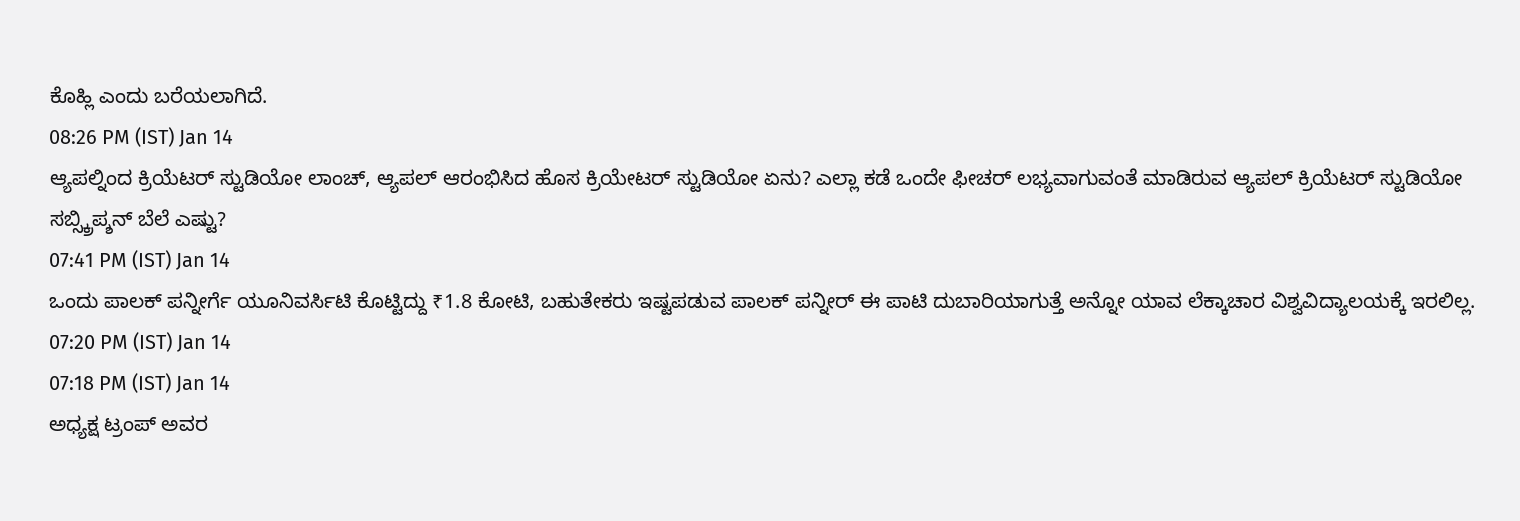ಕೊಹ್ಲಿ ಎಂದು ಬರೆಯಲಾಗಿದೆ.
08:26 PM (IST) Jan 14
ಆ್ಯಪಲ್ನಿಂದ ಕ್ರಿಯೆಟರ್ ಸ್ಟುಡಿಯೋ ಲಾಂಚ್, ಆ್ಯಪಲ್ ಆರಂಭಿಸಿದ ಹೊಸ ಕ್ರಿಯೇಟರ್ ಸ್ಟುಡಿಯೋ ಏನು? ಎಲ್ಲಾ ಕಡೆ ಒಂದೇ ಫೀಚರ್ ಲಭ್ಯವಾಗುವಂತೆ ಮಾಡಿರುವ ಆ್ಯಪಲ್ ಕ್ರಿಯೆಟರ್ ಸ್ಟುಡಿಯೋ ಸಬ್ಸ್ಕ್ರಿಪ್ಶನ್ ಬೆಲೆ ಎಷ್ಟು?
07:41 PM (IST) Jan 14
ಒಂದು ಪಾಲಕ್ ಪನ್ನೀರ್ಗೆ ಯೂನಿವರ್ಸಿಟಿ ಕೊಟ್ಟಿದ್ದು ₹1.8 ಕೋಟಿ, ಬಹುತೇಕರು ಇಷ್ಟಪಡುವ ಪಾಲಕ್ ಪನ್ನೀರ್ ಈ ಪಾಟಿ ದುಬಾರಿಯಾಗುತ್ತೆ ಅನ್ನೋ ಯಾವ ಲೆಕ್ಕಾಚಾರ ವಿಶ್ವವಿದ್ಯಾಲಯಕ್ಕೆ ಇರಲಿಲ್ಲ.
07:20 PM (IST) Jan 14
07:18 PM (IST) Jan 14
ಅಧ್ಯಕ್ಷ ಟ್ರಂಪ್ ಅವರ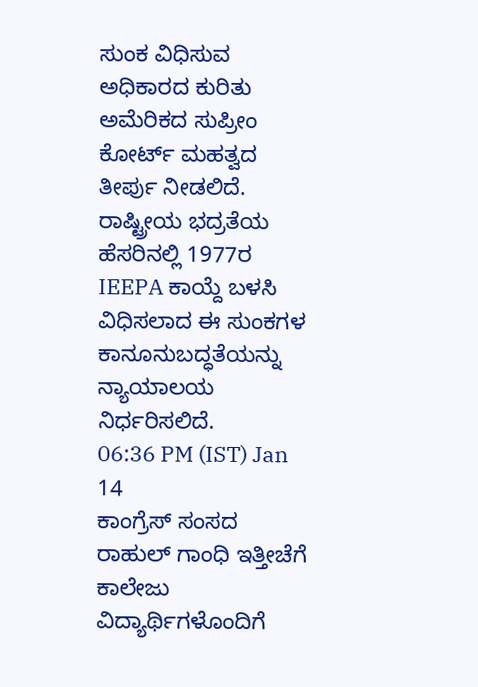ಸುಂಕ ವಿಧಿಸುವ ಅಧಿಕಾರದ ಕುರಿತು ಅಮೆರಿಕದ ಸುಪ್ರೀಂ ಕೋರ್ಟ್ ಮಹತ್ವದ ತೀರ್ಪು ನೀಡಲಿದೆ. ರಾಷ್ಟ್ರೀಯ ಭದ್ರತೆಯ ಹೆಸರಿನಲ್ಲಿ 1977ರ IEEPA ಕಾಯ್ದೆ ಬಳಸಿ ವಿಧಿಸಲಾದ ಈ ಸುಂಕಗಳ ಕಾನೂನುಬದ್ಧತೆಯನ್ನು ನ್ಯಾಯಾಲಯ ನಿರ್ಧರಿಸಲಿದೆ.
06:36 PM (IST) Jan 14
ಕಾಂಗ್ರೆಸ್ ಸಂಸದ ರಾಹುಲ್ ಗಾಂಧಿ ಇತ್ತೀಚೆಗೆ ಕಾಲೇಜು ವಿದ್ಯಾರ್ಥಿಗಳೊಂದಿಗೆ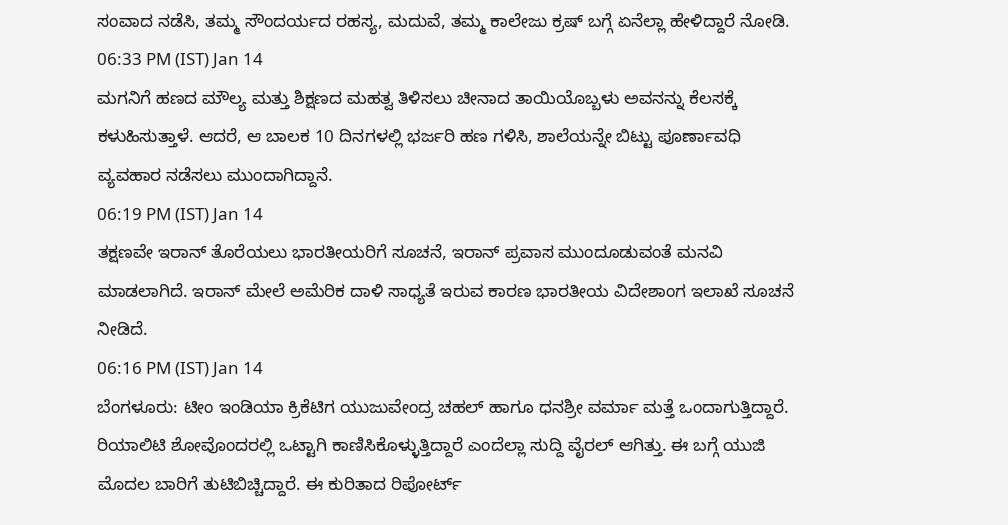ಸಂವಾದ ನಡೆಸಿ, ತಮ್ಮ ಸೌಂದರ್ಯದ ರಹಸ್ಯ, ಮದುವೆ, ತಮ್ಮ ಕಾಲೇಜು ಕ್ರಷ್ ಬಗ್ಗೆ ಏನೆಲ್ಲಾ ಹೇಳಿದ್ದಾರೆ ನೋಡಿ.
06:33 PM (IST) Jan 14
ಮಗನಿಗೆ ಹಣದ ಮೌಲ್ಯ ಮತ್ತು ಶಿಕ್ಷಣದ ಮಹತ್ವ ತಿಳಿಸಲು ಚೀನಾದ ತಾಯಿಯೊಬ್ಬಳು ಅವನನ್ನು ಕೆಲಸಕ್ಕೆ ಕಳುಹಿಸುತ್ತಾಳೆ. ಆದರೆ, ಆ ಬಾಲಕ 10 ದಿನಗಳಲ್ಲಿ ಭರ್ಜರಿ ಹಣ ಗಳಿಸಿ, ಶಾಲೆಯನ್ನೇ ಬಿಟ್ಟು ಪೂರ್ಣಾವಧಿ ವ್ಯವಹಾರ ನಡೆಸಲು ಮುಂದಾಗಿದ್ದಾನೆ.
06:19 PM (IST) Jan 14
ತಕ್ಷಣವೇ ಇರಾನ್ ತೊರೆಯಲು ಭಾರತೀಯರಿಗೆ ಸೂಚನೆ, ಇರಾನ್ ಪ್ರವಾಸ ಮುಂದೂಡುವಂತೆ ಮನವಿ ಮಾಡಲಾಗಿದೆ. ಇರಾನ್ ಮೇಲೆ ಅಮೆರಿಕ ದಾಳಿ ಸಾಧ್ಯತೆ ಇರುವ ಕಾರಣ ಭಾರತೀಯ ವಿದೇಶಾಂಗ ಇಲಾಖೆ ಸೂಚನೆ ನೀಡಿದೆ.
06:16 PM (IST) Jan 14
ಬೆಂಗಳೂರು: ಟೀಂ ಇಂಡಿಯಾ ಕ್ರಿಕೆಟಿಗ ಯುಜುವೇಂದ್ರ ಚಹಲ್ ಹಾಗೂ ಧನಶ್ರೀ ವರ್ಮಾ ಮತ್ತೆ ಒಂದಾಗುತ್ತಿದ್ದಾರೆ. ರಿಯಾಲಿಟಿ ಶೋವೊಂದರಲ್ಲಿ ಒಟ್ಟಾಗಿ ಕಾಣಿಸಿಕೊಳ್ಳುತ್ತಿದ್ದಾರೆ ಎಂದೆಲ್ಲಾ ಸುದ್ದಿ ವೈರಲ್ ಆಗಿತ್ತು. ಈ ಬಗ್ಗೆ ಯುಜಿ ಮೊದಲ ಬಾರಿಗೆ ತುಟಿಬಿಚ್ಚಿದ್ದಾರೆ. ಈ ಕುರಿತಾದ ರಿಪೋರ್ಟ್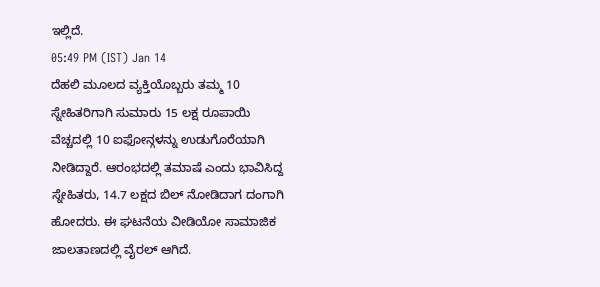ಇಲ್ಲಿದೆ.
05:49 PM (IST) Jan 14
ದೆಹಲಿ ಮೂಲದ ವ್ಯಕ್ತಿಯೊಬ್ಬರು ತಮ್ಮ 10 ಸ್ನೇಹಿತರಿಗಾಗಿ ಸುಮಾರು 15 ಲಕ್ಷ ರೂಪಾಯಿ ವೆಚ್ಚದಲ್ಲಿ 10 ಐಫೋನ್ಗಳನ್ನು ಉಡುಗೊರೆಯಾಗಿ ನೀಡಿದ್ದಾರೆ. ಆರಂಭದಲ್ಲಿ ತಮಾಷೆ ಎಂದು ಭಾವಿಸಿದ್ದ ಸ್ನೇಹಿತರು, 14.7 ಲಕ್ಷದ ಬಿಲ್ ನೋಡಿದಾಗ ದಂಗಾಗಿ ಹೋದರು. ಈ ಘಟನೆಯ ವೀಡಿಯೋ ಸಾಮಾಜಿಕ ಜಾಲತಾಣದಲ್ಲಿ ವೈರಲ್ ಆಗಿದೆ.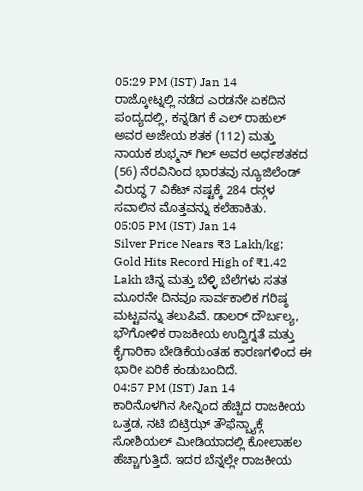05:29 PM (IST) Jan 14
ರಾಜ್ಕೋಟ್ನಲ್ಲಿ ನಡೆದ ಎರಡನೇ ಏಕದಿನ ಪಂದ್ಯದಲ್ಲಿ, ಕನ್ನಡಿಗ ಕೆ ಎಲ್ ರಾಹುಲ್ ಅವರ ಅಜೇಯ ಶತಕ (112) ಮತ್ತು ನಾಯಕ ಶುಭ್ಮನ್ ಗಿಲ್ ಅವರ ಅರ್ಧಶತಕದ (56) ನೆರವಿನಿಂದ ಭಾರತವು ನ್ಯೂಜಿಲೆಂಡ್ ವಿರುದ್ಧ 7 ವಿಕೆಟ್ ನಷ್ಟಕ್ಕೆ 284 ರನ್ಗಳ ಸವಾಲಿನ ಮೊತ್ತವನ್ನು ಕಲೆಹಾಕಿತು.
05:05 PM (IST) Jan 14
Silver Price Nears ₹3 Lakh/kg; Gold Hits Record High of ₹1.42 Lakh ಚಿನ್ನ ಮತ್ತು ಬೆಳ್ಳಿ ಬೆಲೆಗಳು ಸತತ ಮೂರನೇ ದಿನವೂ ಸಾರ್ವಕಾಲಿಕ ಗರಿಷ್ಠ ಮಟ್ಟವನ್ನು ತಲುಪಿವೆ. ಡಾಲರ್ ದೌರ್ಬಲ್ಯ, ಭೌಗೋಳಿಕ ರಾಜಕೀಯ ಉದ್ವಿಗ್ನತೆ ಮತ್ತು ಕೈಗಾರಿಕಾ ಬೇಡಿಕೆಯಂತಹ ಕಾರಣಗಳಿಂದ ಈ ಭಾರೀ ಏರಿಕೆ ಕಂಡುಬಂದಿದೆ.
04:57 PM (IST) Jan 14
ಕಾರಿನೊಳಗಿನ ಸೀನ್ನಿಂದ ಹೆಚ್ಚಿದ ರಾಜಕೀಯ ಒತ್ತಡ, ನಟಿ ಬಿಟ್ರಿಝ್ ತೌಫೆನ್ಬ್ಯಾಕ್ಗೆ ಸೋಶಿಯಲ್ ಮೀಡಿಯಾದಲ್ಲಿ ಕೋಲಾಹಲ ಹೆಚ್ಚಾಗುತ್ತಿದೆ. ಇದರ ಬೆನ್ನಲ್ಲೇ ರಾಜಕೀಯ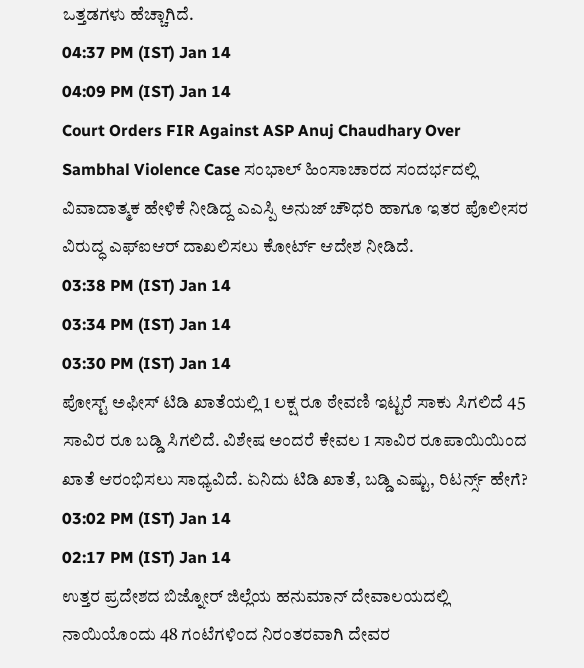ಒತ್ತಡಗಳು ಹೆಚ್ಚಾಗಿದೆ.
04:37 PM (IST) Jan 14
04:09 PM (IST) Jan 14
Court Orders FIR Against ASP Anuj Chaudhary Over Sambhal Violence Case ಸಂಭಾಲ್ ಹಿಂಸಾಚಾರದ ಸಂದರ್ಭದಲ್ಲಿ ವಿವಾದಾತ್ಮಕ ಹೇಳಿಕೆ ನೀಡಿದ್ದ ಎಎಸ್ಪಿ ಅನುಜ್ ಚೌಧರಿ ಹಾಗೂ ಇತರ ಪೊಲೀಸರ ವಿರುದ್ಧ ಎಫ್ಐಆರ್ ದಾಖಲಿಸಲು ಕೋರ್ಟ್ ಆದೇಶ ನೀಡಿದೆ.
03:38 PM (IST) Jan 14
03:34 PM (IST) Jan 14
03:30 PM (IST) Jan 14
ಪೋಸ್ಟ್ ಅಫೀಸ್ ಟಿಡಿ ಖಾತೆಯಲ್ಲಿ 1 ಲಕ್ಷ ರೂ ಠೇವಣಿ ಇಟ್ಟರೆ ಸಾಕು ಸಿಗಲಿದೆ 45 ಸಾವಿರ ರೂ ಬಡ್ಡಿ ಸಿಗಲಿದೆ. ವಿಶೇಷ ಅಂದರೆ ಕೇವಲ 1 ಸಾವಿರ ರೂಪಾಯಿಯಿಂದ ಖಾತೆ ಆರಂಭಿಸಲು ಸಾಧ್ಯವಿದೆ. ಏನಿದು ಟಿಡಿ ಖಾತೆ, ಬಡ್ಡಿ ಎಷ್ಟು, ರಿಟರ್ನ್ಸ್ ಹೇಗೆ?
03:02 PM (IST) Jan 14
02:17 PM (IST) Jan 14
ಉತ್ತರ ಪ್ರದೇಶದ ಬಿಜ್ನೋರ್ ಜಿಲ್ಲೆಯ ಹನುಮಾನ್ ದೇವಾಲಯದಲ್ಲಿ ನಾಯಿಯೊಂದು 48 ಗಂಟೆಗಳಿಂದ ನಿರಂತರವಾಗಿ ದೇವರ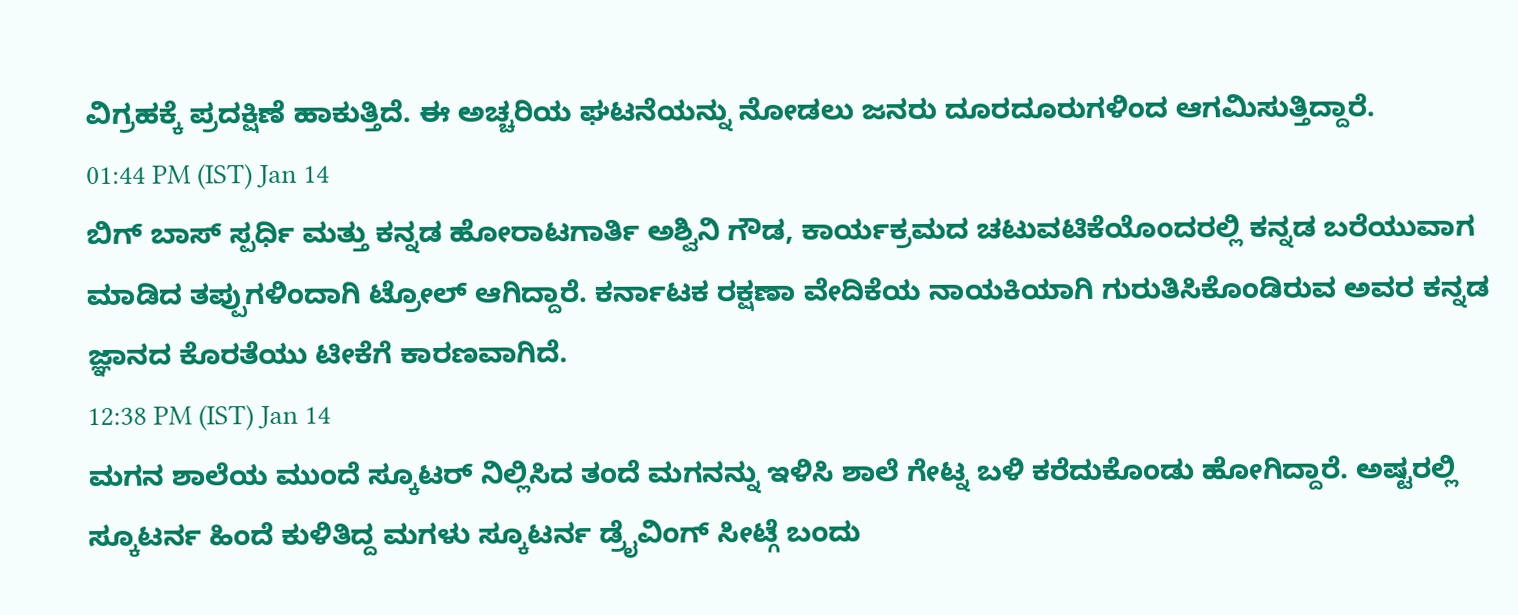ವಿಗ್ರಹಕ್ಕೆ ಪ್ರದಕ್ಷಿಣೆ ಹಾಕುತ್ತಿದೆ. ಈ ಅಚ್ಚರಿಯ ಘಟನೆಯನ್ನು ನೋಡಲು ಜನರು ದೂರದೂರುಗಳಿಂದ ಆಗಮಿಸುತ್ತಿದ್ದಾರೆ.
01:44 PM (IST) Jan 14
ಬಿಗ್ ಬಾಸ್ ಸ್ಪರ್ಧಿ ಮತ್ತು ಕನ್ನಡ ಹೋರಾಟಗಾರ್ತಿ ಅಶ್ವಿನಿ ಗೌಡ, ಕಾರ್ಯಕ್ರಮದ ಚಟುವಟಿಕೆಯೊಂದರಲ್ಲಿ ಕನ್ನಡ ಬರೆಯುವಾಗ ಮಾಡಿದ ತಪ್ಪುಗಳಿಂದಾಗಿ ಟ್ರೋಲ್ ಆಗಿದ್ದಾರೆ. ಕರ್ನಾಟಕ ರಕ್ಷಣಾ ವೇದಿಕೆಯ ನಾಯಕಿಯಾಗಿ ಗುರುತಿಸಿಕೊಂಡಿರುವ ಅವರ ಕನ್ನಡ ಜ್ಞಾನದ ಕೊರತೆಯು ಟೀಕೆಗೆ ಕಾರಣವಾಗಿದೆ.
12:38 PM (IST) Jan 14
ಮಗನ ಶಾಲೆಯ ಮುಂದೆ ಸ್ಕೂಟರ್ ನಿಲ್ಲಿಸಿದ ತಂದೆ ಮಗನನ್ನು ಇಳಿಸಿ ಶಾಲೆ ಗೇಟ್ನ ಬಳಿ ಕರೆದುಕೊಂಡು ಹೋಗಿದ್ದಾರೆ. ಅಷ್ಟರಲ್ಲಿ ಸ್ಕೂಟರ್ನ ಹಿಂದೆ ಕುಳಿತಿದ್ದ ಮಗಳು ಸ್ಕೂಟರ್ನ ಡ್ರೈವಿಂಗ್ ಸೀಟ್ಗೆ ಬಂದು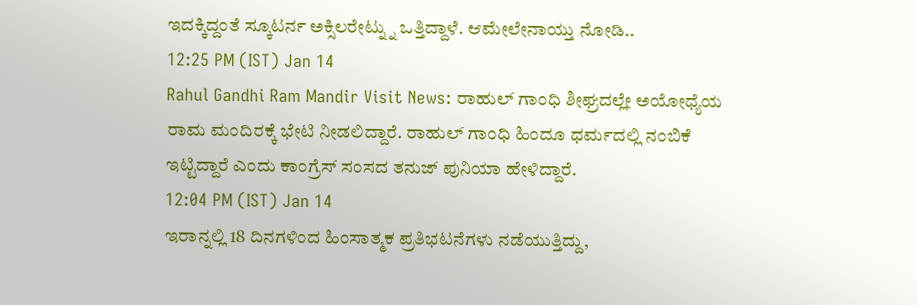ಇದಕ್ಕಿದ್ದಂತೆ ಸ್ಕೂಟರ್ನ ಅಕ್ಸಿಲರೇಟ್ನ್ನು ಒತ್ತಿದ್ದಾಳೆ. ಆಮೇಲೇನಾಯ್ತು ನೋಡಿ..
12:25 PM (IST) Jan 14
Rahul Gandhi Ram Mandir Visit News: ರಾಹುಲ್ ಗಾಂಧಿ ಶೀಘ್ರದಲ್ಲೇ ಅಯೋಧ್ಯೆಯ ರಾಮ ಮಂದಿರಕ್ಕೆ ಭೇಟಿ ನೀಡಲಿದ್ದಾರೆ. ರಾಹುಲ್ ಗಾಂಧಿ ಹಿಂದೂ ಧರ್ಮದಲ್ಲಿ ನಂಬಿಕೆ ಇಟ್ಟಿದ್ದಾರೆ ಎಂದು ಕಾಂಗ್ರೆಸ್ ಸಂಸದ ತನುಜ್ ಪುನಿಯಾ ಹೇಳಿದ್ದಾರೆ.
12:04 PM (IST) Jan 14
ಇರಾನ್ನಲ್ಲಿ 18 ದಿನಗಳಿಂದ ಹಿಂಸಾತ್ಮಕ ಪ್ರತಿಭಟನೆಗಳು ನಡೆಯುತ್ತಿದ್ದು,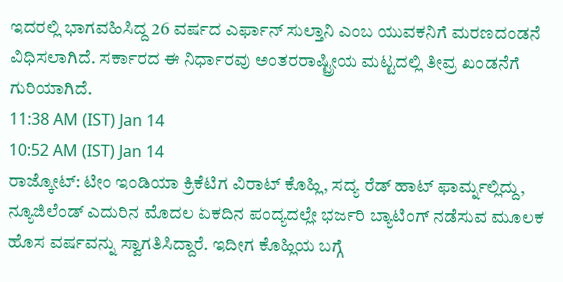ಇದರಲ್ಲಿ ಭಾಗವಹಿಸಿದ್ದ 26 ವರ್ಷದ ಎರ್ಫಾನ್ ಸುಲ್ತಾನಿ ಎಂಬ ಯುವಕನಿಗೆ ಮರಣದಂಡನೆ ವಿಧಿಸಲಾಗಿದೆ. ಸರ್ಕಾರದ ಈ ನಿರ್ಧಾರವು ಅಂತರರಾಷ್ಟ್ರೀಯ ಮಟ್ಟದಲ್ಲಿ ತೀವ್ರ ಖಂಡನೆಗೆ ಗುರಿಯಾಗಿದೆ.
11:38 AM (IST) Jan 14
10:52 AM (IST) Jan 14
ರಾಜ್ಕೋಟ್: ಟೀಂ ಇಂಡಿಯಾ ಕ್ರಿಕೆಟಿಗ ವಿರಾಟ್ ಕೊಹ್ಲಿ, ಸದ್ಯ ರೆಡ್ ಹಾಟ್ ಫಾರ್ಮ್ನಲ್ಲಿದ್ದು, ನ್ಯೂಜಿಲೆಂಡ್ ಎದುರಿನ ಮೊದಲ ಏಕದಿನ ಪಂದ್ಯದಲ್ಲೇ ಭರ್ಜರಿ ಬ್ಯಾಟಿಂಗ್ ನಡೆಸುವ ಮೂಲಕ ಹೊಸ ವರ್ಷವನ್ನು ಸ್ವಾಗತಿಸಿದ್ದಾರೆ. ಇದೀಗ ಕೊಹ್ಲಿಯ ಬಗ್ಗೆ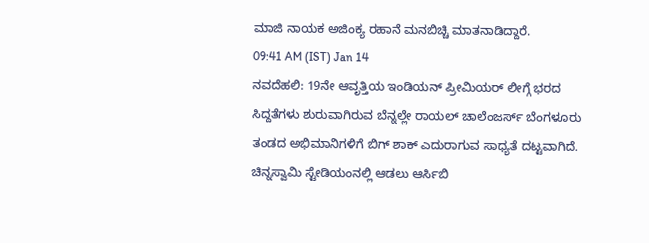ಮಾಜಿ ನಾಯಕ ಅಜಿಂಕ್ಯ ರಹಾನೆ ಮನಬಿಚ್ಚಿ ಮಾತನಾಡಿದ್ದಾರೆ.
09:41 AM (IST) Jan 14
ನವದೆಹಲಿ: 19ನೇ ಆವೃತ್ತಿಯ ಇಂಡಿಯನ್ ಪ್ರೀಮಿಯರ್ ಲೀಗ್ಗೆ ಭರದ ಸಿದ್ದತೆಗಳು ಶುರುವಾಗಿರುವ ಬೆನ್ನಲ್ಲೇ ರಾಯಲ್ ಚಾಲೆಂಜರ್ಸ್ ಬೆಂಗಳೂರು ತಂಡದ ಅಭಿಮಾನಿಗಳಿಗೆ ಬಿಗ್ ಶಾಕ್ ಎದುರಾಗುವ ಸಾಧ್ಯತೆ ದಟ್ಟವಾಗಿದೆ. ಚಿನ್ನಸ್ವಾಮಿ ಸ್ಟೇಡಿಯಂನಲ್ಲಿ ಆಡಲು ಆರ್ಸಿಬಿ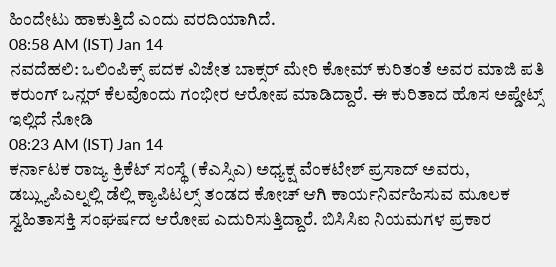ಹಿಂದೇಟು ಹಾಕುತ್ತಿದೆ ಎಂದು ವರದಿಯಾಗಿದೆ.
08:58 AM (IST) Jan 14
ನವದೆಹಲಿ: ಒಲಿಂಪಿಕ್ಸ್ ಪದಕ ವಿಜೇತ ಬಾಕ್ಸರ್ ಮೇರಿ ಕೋಮ್ ಕುರಿತಂತೆ ಅವರ ಮಾಜಿ ಪತಿ ಕರುಂಗ್ ಒನ್ಲರ್ ಕೆಲವೊಂದು ಗಂಭೀರ ಆರೋಪ ಮಾಡಿದ್ದಾರೆ. ಈ ಕುರಿತಾದ ಹೊಸ ಅಪ್ಡೇಟ್ಸ್ ಇಲ್ಲಿದೆ ನೋಡಿ
08:23 AM (IST) Jan 14
ಕರ್ನಾಟಕ ರಾಜ್ಯ ಕ್ರಿಕೆಟ್ ಸಂಸ್ಥೆ (ಕೆಎಸ್ಸಿಎ) ಅಧ್ಯಕ್ಷ ವೆಂಕಟೇಶ್ ಪ್ರಸಾದ್ ಅವರು, ಡಬ್ಲ್ಯುಪಿಎಲ್ನಲ್ಲಿ ಡೆಲ್ಲಿ ಕ್ಯಾಪಿಟಲ್ಸ್ ತಂಡದ ಕೋಚ್ ಆಗಿ ಕಾರ್ಯನಿರ್ವಹಿಸುವ ಮೂಲಕ ಸ್ವಹಿತಾಸಕ್ತಿ ಸಂಘರ್ಷದ ಆರೋಪ ಎದುರಿಸುತ್ತಿದ್ದಾರೆ. ಬಿಸಿಸಿಐ ನಿಯಮಗಳ ಪ್ರಕಾರ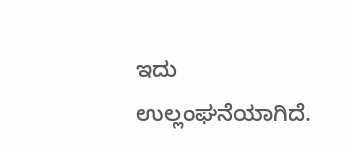ಇದು ಉಲ್ಲಂಘನೆಯಾಗಿದೆ.